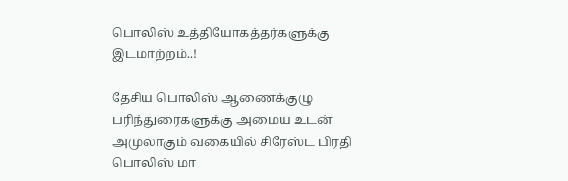பொலிஸ் உத்தியோகத்தர்களுக்கு இடமாற்றம்..!

தேசிய பொலிஸ் ஆணைக்குழு பரிந்துரைகளுக்கு அமைய உடன் அமுலாகும் வகையில் சிரேஸ்ட பிரதி பொலிஸ் மா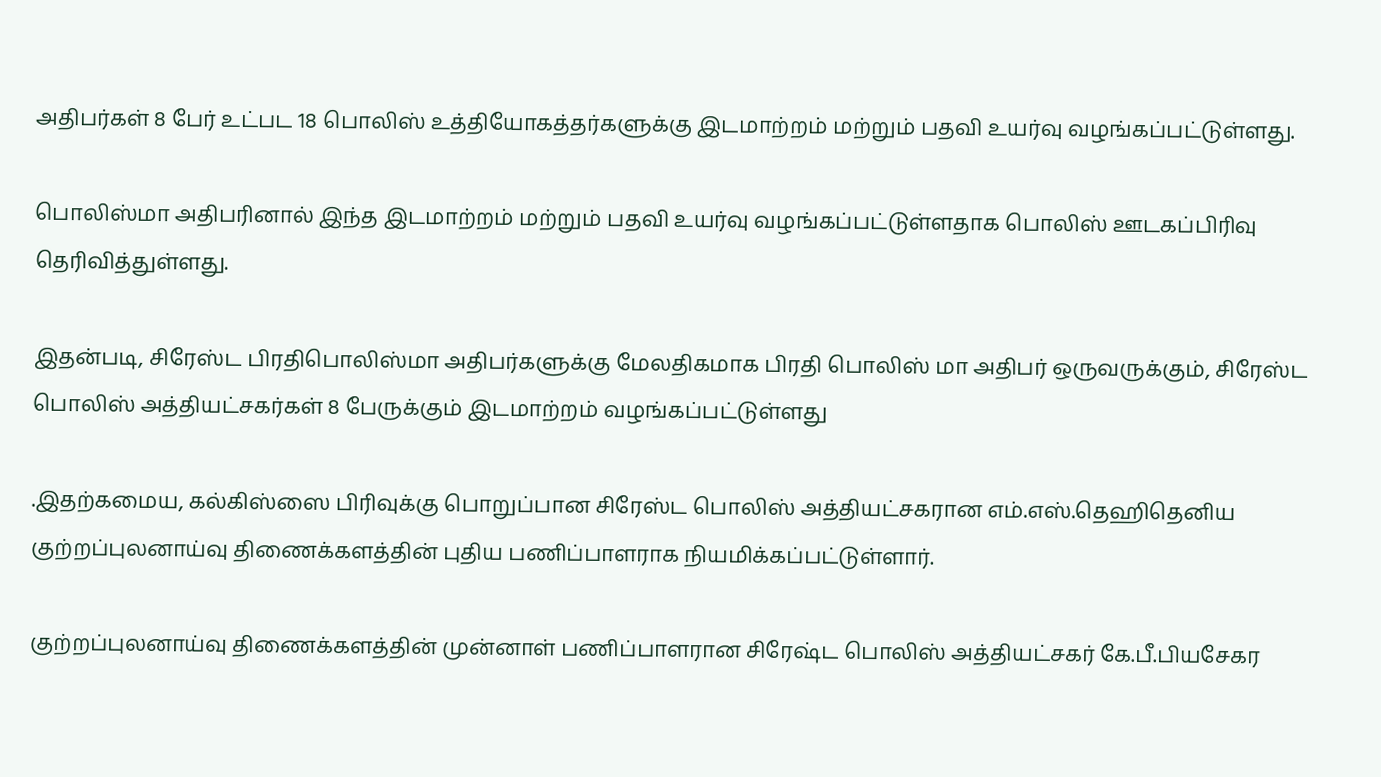அதிபர்கள் 8 பேர் உட்பட 18 பொலிஸ் உத்தியோகத்தர்களுக்கு இடமாற்றம் மற்றும் பதவி உயர்வு வழங்கப்பட்டுள்ளது.

பொலிஸ்மா அதிபரினால் இந்த இடமாற்றம் மற்றும் பதவி உயர்வு வழங்கப்பட்டுள்ளதாக பொலிஸ் ஊடகப்பிரிவு தெரிவித்துள்ளது.

இதன்படி, சிரேஸ்ட பிரதிபொலிஸ்மா அதிபர்களுக்கு மேலதிகமாக பிரதி பொலிஸ் மா அதிபர் ஒருவருக்கும், சிரேஸ்ட பொலிஸ் அத்தியட்சகர்கள் 8 பேருக்கும் இடமாற்றம் வழங்கப்பட்டுள்ளது

.இதற்கமைய, கல்கிஸ்ஸை பிரிவுக்கு பொறுப்பான சிரேஸ்ட பொலிஸ் அத்தியட்சகரான எம்.எஸ்.தெஹிதெனிய குற்றப்புலனாய்வு திணைக்களத்தின் புதிய பணிப்பாளராக நியமிக்கப்பட்டுள்ளார்.

குற்றப்புலனாய்வு திணைக்களத்தின் முன்னாள் பணிப்பாளரான சிரேஷ்ட பொலிஸ் அத்தியட்சகர் கே.பீ.பியசேகர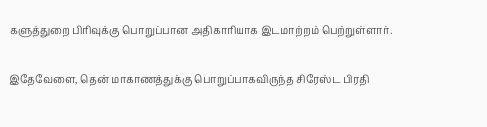களுத்துறை பிரிவுக்கு பொறுப்பான அதிகாரியாக இடமாற்றம் பெற்றுள்ளார்.

இதேவேளை, தென் மாகாணத்துக்கு பொறுப்பாகவிருந்த சிரேஸ்ட பிரதி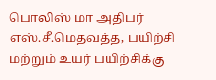பொலிஸ் மா அதிபர் எஸ்.சீ.மெதவத்த, பயிற்சி மற்றும் உயர் பயிற்சிக்கு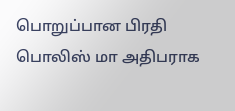பொறுப்பான பிரதி பொலிஸ் மா அதிபராக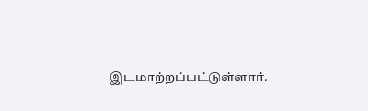இடமாற்றப்பட்டுள்ளார்.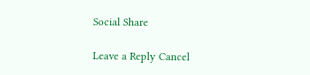Social Share

Leave a Reply Cancel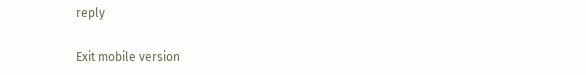reply

Exit mobile version